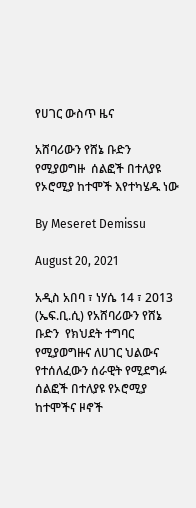የሀገር ውስጥ ዜና

አሸባሪውን የሸኔ ቡድን  የሚያወግዙ  ሰልፎች በተለያዩ የኦሮሚያ ከተሞች እየተካሄዱ ነው

By Meseret Demissu

August 20, 2021

አዲስ አበባ ፣ ነሃሴ 14 ፣ 2013 (ኤፍ.ቢ.ሲ) የአሸባሪውን የሸኔ ቡድን  የክህደት ተግባር የሚያወግዙና ለሀገር ህልውና የተሰለፈውን ሰራዊት የሚደግፉ ሰልፎች በተለያዩ የኦሮሚያ ከተሞችና ዞኖች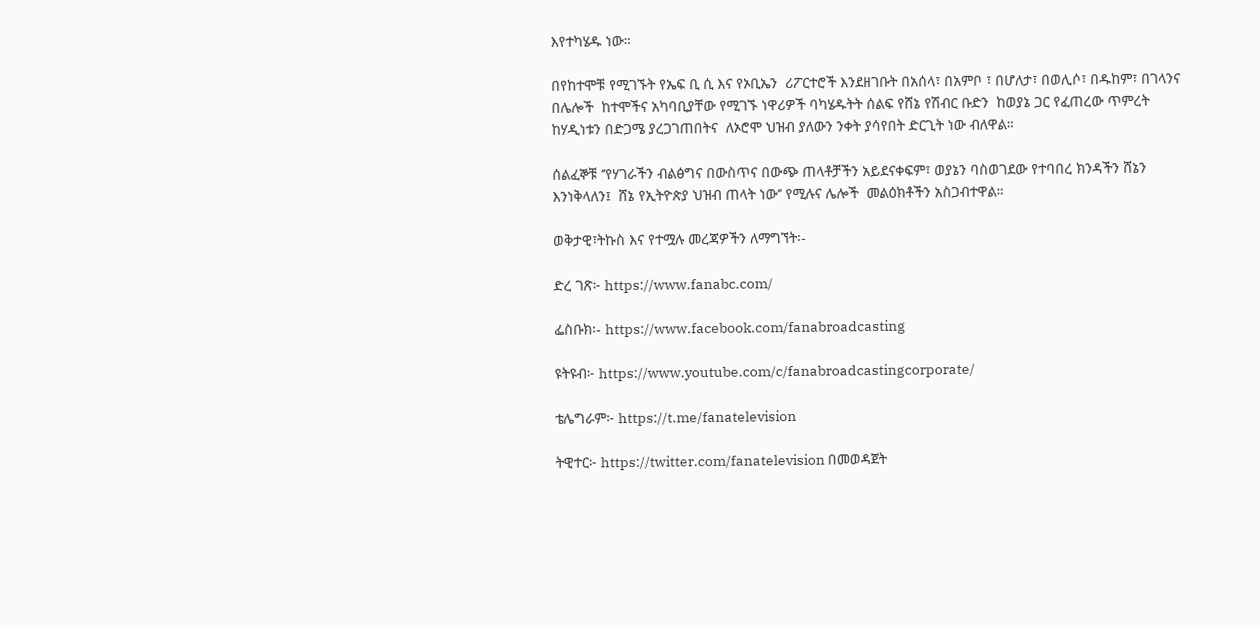እየተካሄዱ ነው።

በየከተሞቹ የሚገኙት የኤፍ ቢ ሲ እና የኦቢኤን  ሪፖርተሮች እንደዘገቡት በአሰላ፣ በአምቦ ፣ በሆለታ፣ በወሊሶ፣ በዱከም፣ በገላንና በሌሎች  ከተሞችና አካባቢያቸው የሚገኙ ነዋሪዎች ባካሄዱትት ሰልፍ የሸኔ የሽብር ቡድን  ከወያኔ ጋር የፈጠረው ጥምረት ከሃዲነቱን በድጋሜ ያረጋገጠበትና  ለኦሮሞ ህዝብ ያለውን ንቀት ያሳየበት ድርጊት ነው ብለዋል።

ሰልፈኞቹ ‘’የሃገራችን ብልፅግና በውስጥና በውጭ ጠላቶቻችን አይደናቀፍም፣ ወያኔን ባስወገደው የተባበረ ክንዳችን ሸኔን እንነቅላለን፤  ሸኔ የኢትዮጵያ ህዝብ ጠላት ነው’’ የሚሉና ሌሎች  መልዕክቶችን አስጋብተዋል።

ወቅታዊ፣ትኩስ እና የተሟሉ መረጃዎችን ለማግኘት፡-

ድረ ገጽ፦ https://www.fanabc.com/

ፌስቡክ፡- https://www.facebook.com/fanabroadcasting

ዩትዩብ፦ https://www.youtube.com/c/fanabroadcastingcorporate/

ቴሌግራም፦ https://t.me/fanatelevision

ትዊተር፦ https://twitter.com/fanatelevision በመወዳጀት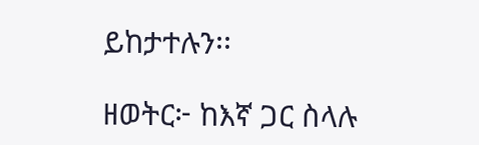ይከታተሉን፡፡

ዘወትር፦ ከእኛ ጋር ስላሉ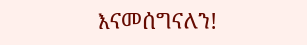እናመሰግናለን!